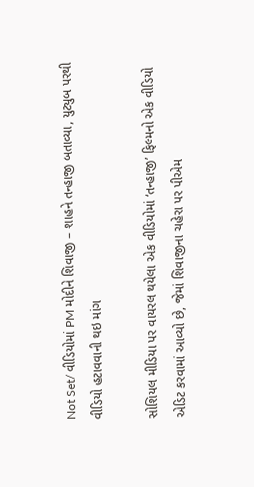Not Set/ વીડિયોમાં PM મોદીને શિવાજી – શાહને તન્હાજી બતાવ્યા, યુટ્યુબ પરથી વીડિયો હટાવવાની થઇ માંગ

સોશિયલ મીડિયા પર વાયરલ થયેલા એક વીડિયોમાં ‘તન્હાજી’ ફિલ્મનો એક વીડિયો એડિટ કરવામાં આવ્યો છે, જેમાં શિવાજીના ચહેરા પર પીએમ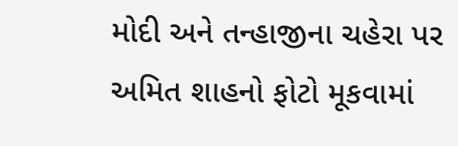મોદી અને તન્હાજીના ચહેરા પર અમિત શાહનો ફોટો મૂકવામાં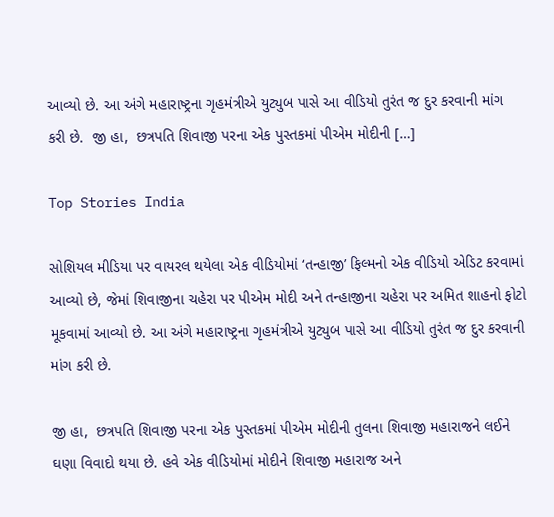આવ્યો છે. આ અંગે મહારાષ્ટ્રના ગૃહમંત્રીએ યુટ્યુબ પાસે આ વીડિયો તુરંત જ દુર કરવાની માંગ કરી છે.  જી હા,  છત્રપતિ શિવાજી પરના એક પુસ્તકમાં પીએમ મોદીની […]

Top Stories India

સોશિયલ મીડિયા પર વાયરલ થયેલા એક વીડિયોમાં ‘તન્હાજી’ ફિલ્મનો એક વીડિયો એડિટ કરવામાં આવ્યો છે, જેમાં શિવાજીના ચહેરા પર પીએમ મોદી અને તન્હાજીના ચહેરા પર અમિત શાહનો ફોટો મૂકવામાં આવ્યો છે. આ અંગે મહારાષ્ટ્રના ગૃહમંત્રીએ યુટ્યુબ પાસે આ વીડિયો તુરંત જ દુર કરવાની માંગ કરી છે.

જી હા,  છત્રપતિ શિવાજી પરના એક પુસ્તકમાં પીએમ મોદીની તુલના શિવાજી મહારાજને લઈને ઘણા વિવાદો થયા છે. હવે એક વીડિયોમાં મોદીને શિવાજી મહારાજ અને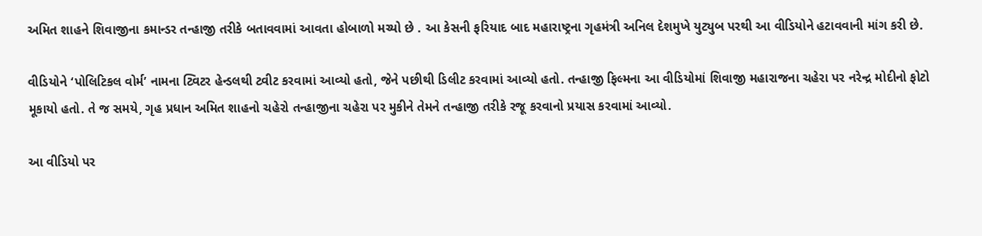અમિત શાહને શિવાજીના કમાન્ડર તન્હાજી તરીકે બતાવવામાં આવતા હોબાળો મચ્યો છે . આ કેસની ફરિયાદ બાદ મહારાષ્ટ્રના ગૃહમંત્રી અનિલ દેશમુખે યુટ્યુબ પરથી આ વીડિયોને હટાવવાની માંગ કરી છે.

વીડિયોને ‘પોલિટિકલ વોર્મ’ નામના ટ્વિટર હેન્ડલથી ટ્વીટ કરવામાં આવ્યો હતો, જેને પછીથી ડિલીટ કરવામાં આવ્યો હતો. તન્હાજી ફિલ્મના આ વીડિયોમાં શિવાજી મહારાજના ચહેરા પર નરેન્દ્ર મોદીનો ફોટો મૂકાયો હતો. તે જ સમયે, ગૃહ પ્રધાન અમિત શાહનો ચહેરો તન્હાજીના ચહેરા પર મુકીને તેમને તન્હાજી તરીકે રજૂ કરવાનો પ્રયાસ કરવામાં આવ્યો.

આ વીડિયો પર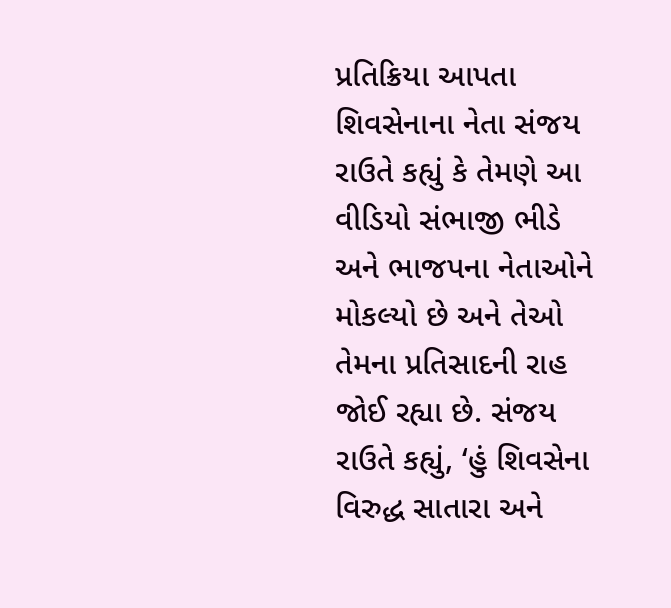પ્રતિક્રિયા આપતા શિવસેનાના નેતા સંજય રાઉતે કહ્યું કે તેમણે આ વીડિયો સંભાજી ભીડે અને ભાજપના નેતાઓને મોકલ્યો છે અને તેઓ તેમના પ્રતિસાદની રાહ જોઈ રહ્યા છે. સંજય રાઉતે કહ્યું, ‘હું શિવસેના વિરુદ્ધ સાતારા અને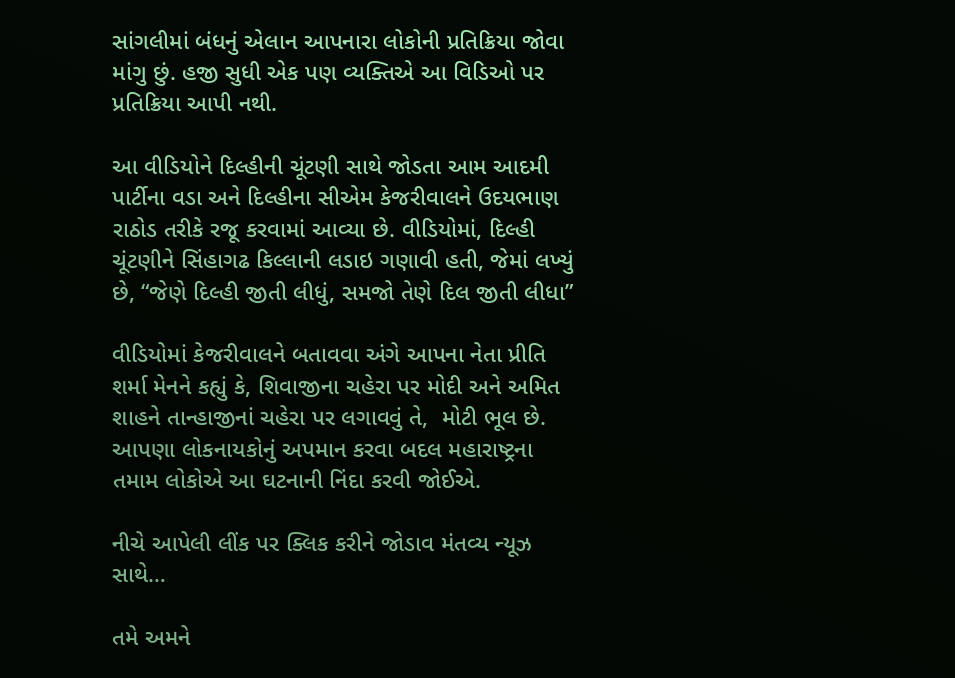સાંગલીમાં બંધનું એલાન આપનારા લોકોની પ્રતિક્રિયા જોવા માંગુ છું. હજી સુધી એક પણ વ્યક્તિએ આ વિડિઓ પર પ્રતિક્રિયા આપી નથી.

આ વીડિયોને દિલ્હીની ચૂંટણી સાથે જોડતા આમ આદમી પાર્ટીના વડા અને દિલ્હીના સીએમ કેજરીવાલને ઉદયભાણ રાઠોડ તરીકે રજૂ કરવામાં આવ્યા છે. વીડિયોમાં, દિલ્હી ચૂંટણીને સિંહાગઢ કિલ્લાની લડાઇ ગણાવી હતી, જેમાં લખ્યું છે, “જેણે દિલ્હી જીતી લીધું, સમજો તેણે દિલ જીતી લીધા”

વીડિયોમાં કેજરીવાલને બતાવવા અંગે આપના નેતા પ્રીતિ શર્મા મેનને કહ્યું કે, શિવાજીના ચહેરા પર મોદી અને અમિત શાહને તાન્હાજીનાં ચહેરા પર લગાવવું તે,  મોટી ભૂલ છે. આપણા લોકનાયકોનું અપમાન કરવા બદલ મહારાષ્ટ્રના તમામ લોકોએ આ ઘટનાની નિંદા કરવી જોઈએ.

નીચે આપેલી લીંક પર ક્લિક કરીને જોડાવ મંતવ્ય ન્યૂઝ સાથે…

તમે અમને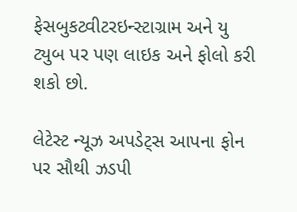ફેસબુકટ્વીટરઇન્સ્ટાગ્રામ અને યુ ટ્યુબ પર પણ લાઇક અને ફોલો કરી શકો છો.

લેટેસ્ટ ન્યૂઝ અપડેટ્સ આપના ફોન પર સૌથી ઝડપી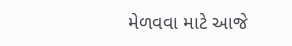મેળવવા માટે આજે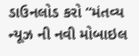ડાઉનલોડ કરો “મંતવ્ય ન્યૂઝ ની નવી મોબાઇલ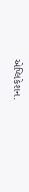એપ્લિકેશન.